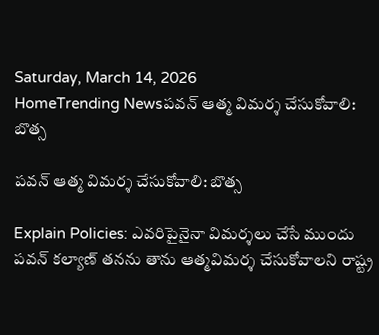Saturday, March 14, 2026
HomeTrending Newsపవన్ ఆత్మ విమర్శ చేసుకోవాలి: బొత్స

పవన్ ఆత్మ విమర్శ చేసుకోవాలి: బొత్స

Explain Policies: ఎవరిపైనైనా విమర్శలు చేసే ముందు పవన్‌ కల్యాణ్‌ తనను తాను ఆత్మవిమర్శ చేసుకోవాలని రాష్ట్ర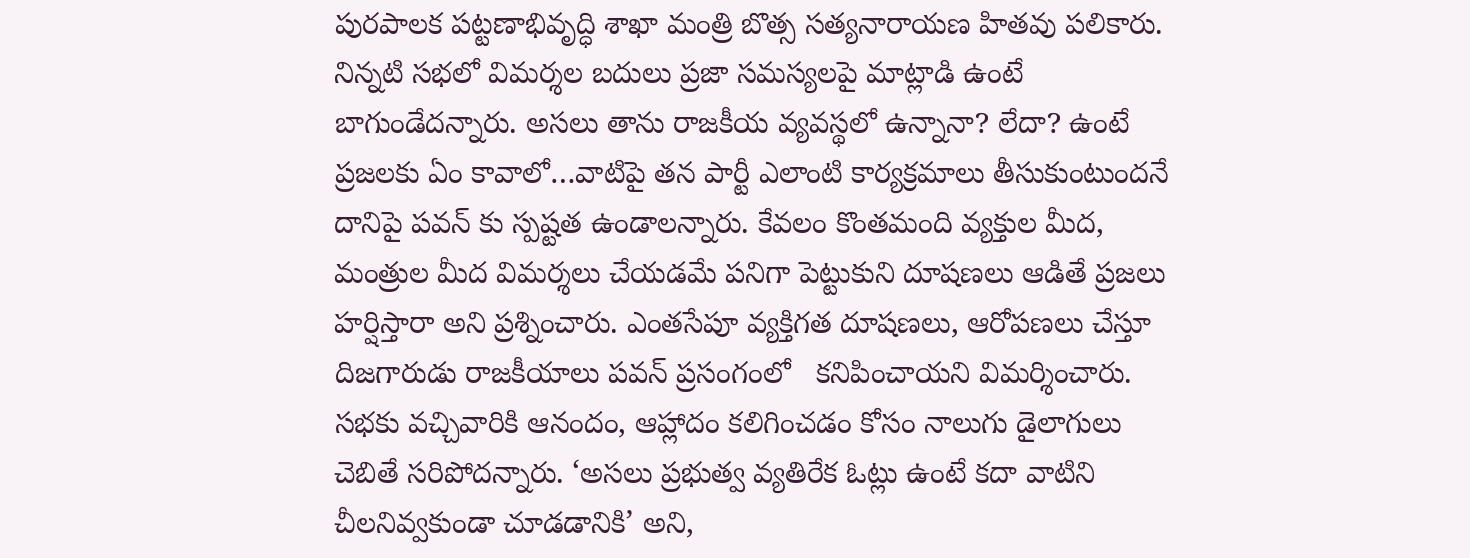పురపాలక పట్టణాభివృద్ధి శాఖా మంత్రి బొత్స సత్యనారాయణ హితవు పలికారు. నిన్నటి సభలో విమర్శల బదులు ప్రజా సమస్యలపై మాట్లాడి ఉంటే బాగుండేదన్నారు. అసలు తాను రాజకీయ వ్యవస్థలో ఉన్నానా? లేదా? ఉంటే ప్రజలకు ఏం కావాలో…వాటిపై తన పార్టీ ఎలాంటి కార్యక్రమాలు తీసుకుంటుందనే దానిపై పవన్ కు స్పష్టత ఉండాలన్నారు. కేవలం కొంతమంది వ్యక్తుల మీద, మంత్రుల మీద విమర్శలు చేయడమే పనిగా పెట్టుకుని దూషణలు ఆడితే ప్రజలు హర్షిస్తారా అని ప్రశ్నించారు. ఎంతసేపూ వ్యక్తిగత దూషణలు, ఆరోపణలు చేస్తూ దిజగారుడు రాజకీయాలు పవన్ ప్రసంగంలో   కనిపించాయని విమర్శించారు. సభకు వచ్చివారికి ఆనందం, ఆహ్లాదం కలిగించడం కోసం నాలుగు డైలాగులు చెబితే సరిపోదన్నారు. ‘అసలు ప్రభుత్వ వ్యతిరేక ఓట్లు ఉంటే కదా వాటిని చీలనివ్వకుండా చూడడానికి’ అని,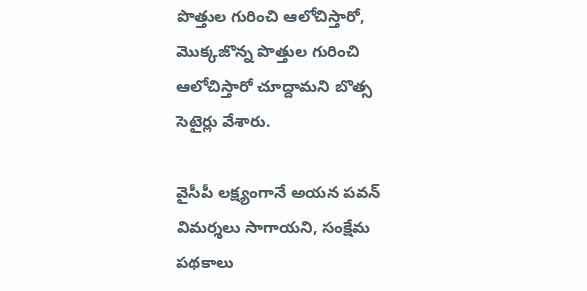పొత్తుల గురించి ఆలోచిస్తారో, మొక్కజొన్న పొత్తుల గురించి ఆలోచిస్తారో చూద్దామని బొత్స సెటైర్లు వేశారు.

వైసీపీ లక్ష్యంగానే అయన పవన్ విమర్శలు సాగాయని, సంక్షేమ పథకాలు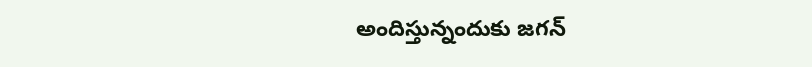అందిస్తున్నందుకు జగన్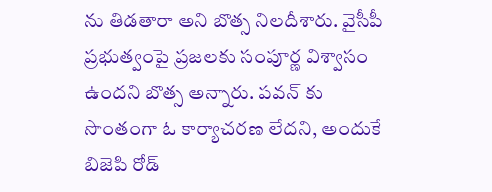ను తిడతారా అని బొత్స నిలదీశారు. వైసీపీ ప్రభుత్వంపై ప్రజలకు సంపూర్ణ విశ్వాసం ఉందని బొత్స అన్నారు. పవన్ కు సొంతంగా ఓ కార్యాచరణ లేదని, అందుకే బిజెపి రోడ్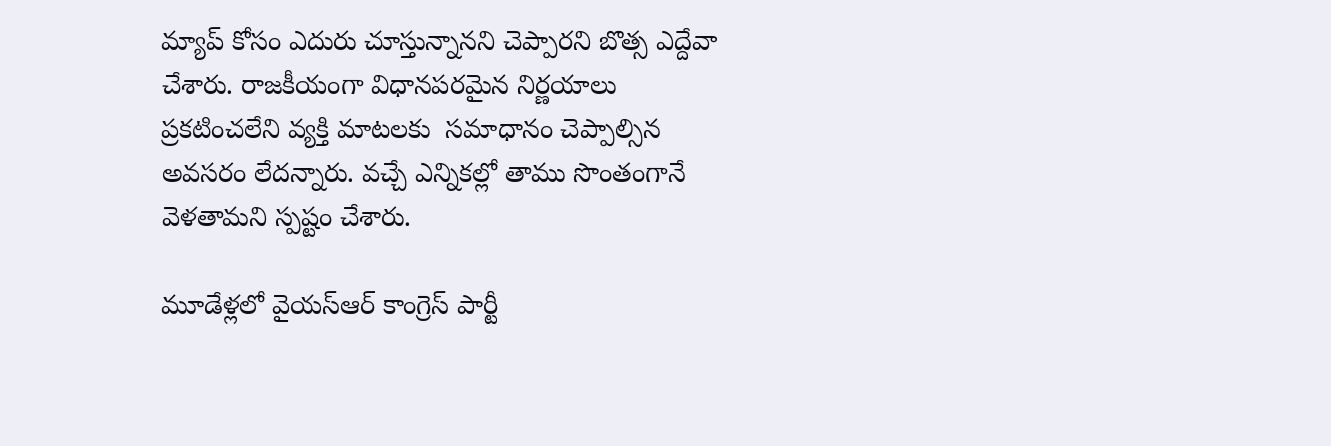మ్యాప్ కోసం ఎదురు చూస్తున్నానని చెప్పారని బొత్స ఎద్దేవా చేశారు. రాజకీయంగా విధానపరమైన నిర్ణయాలు ప్రకటించలేని వ్యక్తి మాటలకు  సమాధానం చెప్పాల్సిన అవసరం లేదన్నారు. వచ్చే ఎన్నికల్లో తాము సొంతంగానే వెళతామని స్పష్టం చేశారు.

మూడేళ్లలో వైయస్‌ఆర్‌ కాంగ్రెస్‌ పార్టీ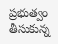ప్రభుత్వం తీసుకున్న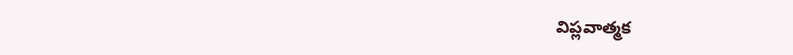విప్లవాత్మక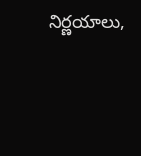నిర్ణయాలు,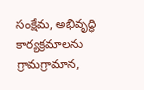సంక్షేమ, అభివృద్ధి కార్యక్రమాలను గ్రామగ్రామాన,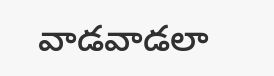వాడవాడలా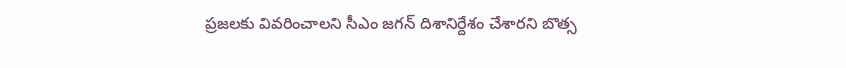ప్రజలకు వివరించాలని సీఎం జగన్‌ దిశానిర్దేశం చేశారని బొత్స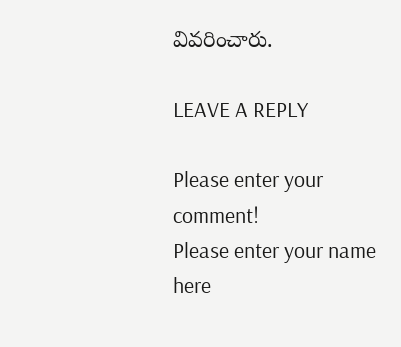వివరించారు.

LEAVE A REPLY

Please enter your comment!
Please enter your name here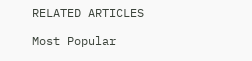RELATED ARTICLES

Most Popular